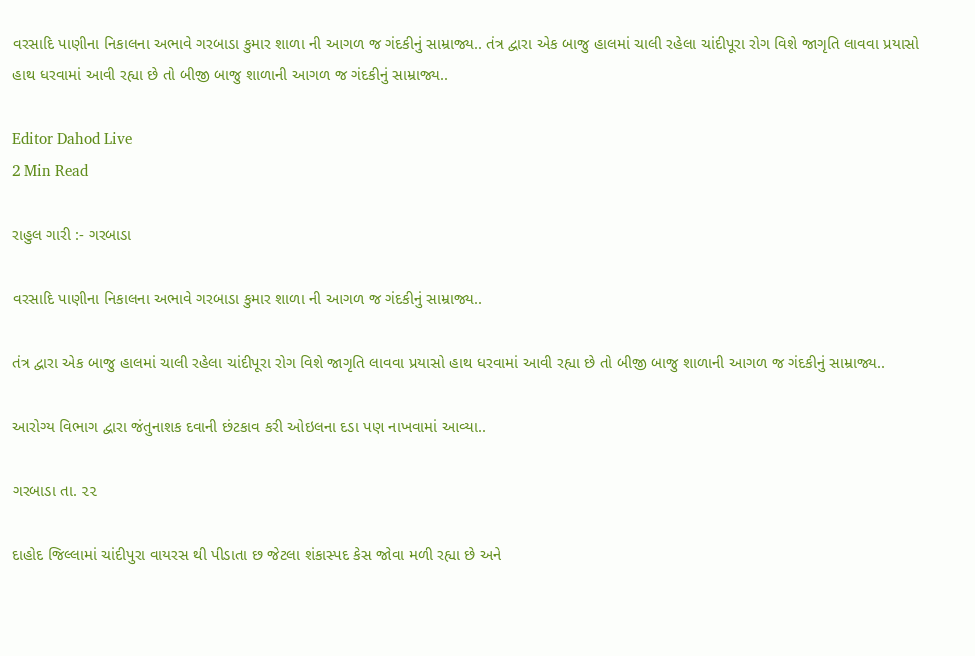વરસાદિ પાણીના નિકાલના અભાવે ગરબાડા કુમાર શાળા ની આગળ જ ગંદકીનું સામ્રાજ્ય.. તંત્ર દ્વારા એક બાજુ હાલમાં ચાલી રહેલા ચાંદીપૂરા રોગ વિશે જાગૃતિ લાવવા પ્રયાસો હાથ ધરવામાં આવી રહ્યા છે તો બીજી બાજુ શાળાની આગળ જ ગંદકીનું સામ્રાજ્ય..

Editor Dahod Live
2 Min Read

રાહુલ ગારી :- ગરબાડા

વરસાદિ પાણીના નિકાલના અભાવે ગરબાડા કુમાર શાળા ની આગળ જ ગંદકીનું સામ્રાજ્ય..

તંત્ર દ્વારા એક બાજુ હાલમાં ચાલી રહેલા ચાંદીપૂરા રોગ વિશે જાગૃતિ લાવવા પ્રયાસો હાથ ધરવામાં આવી રહ્યા છે તો બીજી બાજુ શાળાની આગળ જ ગંદકીનું સામ્રાજ્ય..

આરોગ્ય વિભાગ દ્વારા જંતુનાશક દવાની છંટકાવ કરી ઓઇલના દડા પણ નાખવામાં આવ્યા..

ગરબાડા તા. ૨૨

દાહોદ જિલ્લામાં ચાંદીપુરા વાયરસ થી પીડાતા છ જેટલા શંકાસ્પદ કેસ જોવા મળી રહ્યા છે અને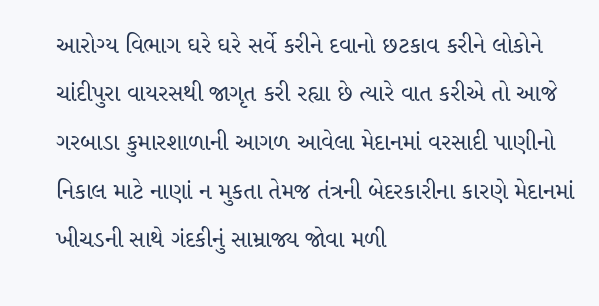આરોગ્ય વિભાગ ઘરે ઘરે સર્વે કરીને દવાનો છટકાવ કરીને લોકોને ચાંદીપુરા વાયરસથી જાગૃત કરી રહ્યા છે ત્યારે વાત કરીએ તો આજે ગરબાડા કુમારશાળાની આગળ આવેલા મેદાનમાં વરસાદી પાણીનો નિકાલ માટે નાણાં ન મુકતા તેમજ તંત્રની બેદરકારીના કારણે મેદાનમાં ખીચડની સાથે ગંદકીનું સામ્રાજ્ય જોવા મળી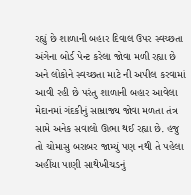રહ્યું છે શાળાની બહાર દિવાલ ઉપર સ્વચ્છતા અંગેના બોર્ડ પેન્ટ કરેલા જોવા મળી રહ્યા છે અને લોકોને સ્વચ્છતા માટે ની અપીલ કરવામાં આવી રહી છે પરંતુ શાળાની બહાર આવેલા મેદાનમાં ગંદકીનું સામ્રાજ્ય જોવા મળતા તંત્ર સામે અનેક સવાલો ઊભા થઈ રહ્યા છે. હજુ તો ચોમાસુ બરાબર જામ્યું પણ નથી તે પહેલા અહીંયા પાણી સાથેખીચડનું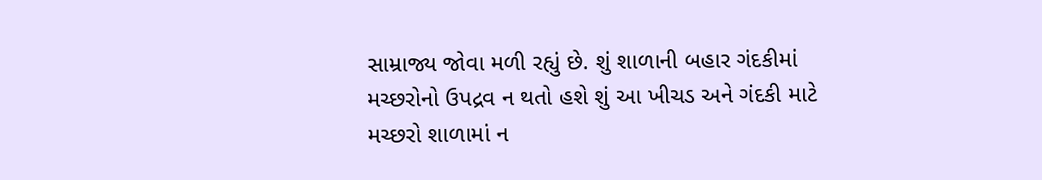સામ્રાજ્ય જોવા મળી રહ્યું છે. શું શાળાની બહાર ગંદકીમાં મચ્છરોનો ઉપદ્રવ ન થતો હશે શું આ ખીચડ અને ગંદકી માટે મચ્છરો શાળામાં ન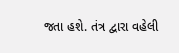જતા હશે. તંત્ર દ્વારા વહેલી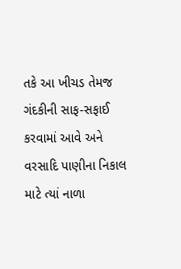તકે આ ખીચડ તેમજ ગંદકીની સાફ-સફાઈ કરવામાં આવે અને વરસાદિ પાણીના નિકાલ માટે ત્યાં નાળા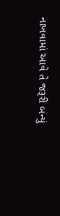નાખવામાં આવે તે જરૂરી બન્યું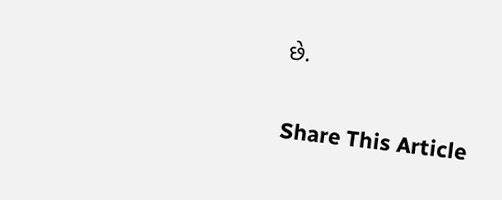છે.

Share This Article